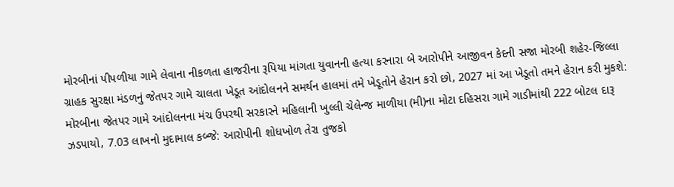મોરબીનાં પીપળીયા ગામે લેવાના નીકળતા હાજરીના રૂપિયા માંગતા યુવાનની હત્યા કરનારા બે આરોપીને આજીવન કેદની સજા મોરબી શહેર-જિલ્લા ગ્રાહક સુરક્ષા મંડળનું જેતપર ગામે ચાલતા ખેડૂત આંદોલનને સમર્થન હાલમાં તમે ખેડૂતોને હેરાન કરો છો, 2027 માં આ ખેડૂતો તમને હેરાન કરી મુકશે: મોરબીના જેતપર ગામે આંદોલનના મંચ ઉપરથી સરકારને મહિલાની ખુલ્લી ચેલેન્જ માળીયા (મી)ના મોટા દહિસરા ગામે ગાડીમાંથી 222 બોટલ દારૂ ઝડપાયો, 7.03 લાખનો મુદામાલ કબ્જે: આરોપીની શોધખોળ તેરા તુજકો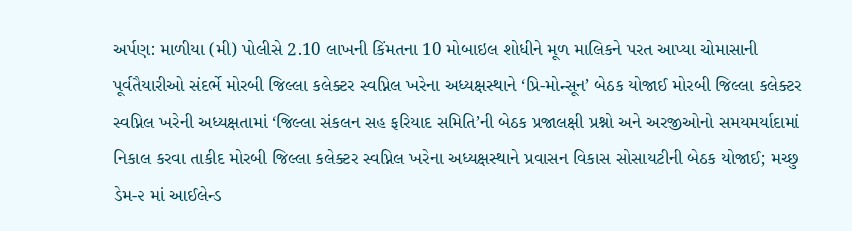અર્પણ: માળીયા (મી) પોલીસે 2.10 લાખની કિંમતના 10 મોબાઇલ શોધીને મૂળ માલિકને પરત આપ્યા ચોમાસાની પૂર્વતૈયારીઓ સંદર્ભે મોરબી જિલ્લા કલેક્ટર સ્વપ્નિલ ખરેના અધ્યક્ષસ્થાને ‘પ્રિ-મોન્સૂન’ બેઠક યોજાઈ મોરબી જિલ્લા કલેક્ટર સ્વપ્નિલ ખરેની અધ્યક્ષતામાં ‘જિલ્લા સંકલન સહ ફરિયાદ સમિતિ’ની બેઠક પ્રજાલક્ષી પ્રશ્નો અને અરજીઓનો સમયમર્યાદામાં નિકાલ કરવા તાકીદ મોરબી જિલ્લા કલેક્ટર સ્વપ્નિલ ખરેના અધ્યક્ષસ્થાને પ્રવાસન વિકાસ સોસાયટીની બેઠક યોજાઈ; મચ્છુ ડેમ-૨ માં આઈલેન્ડ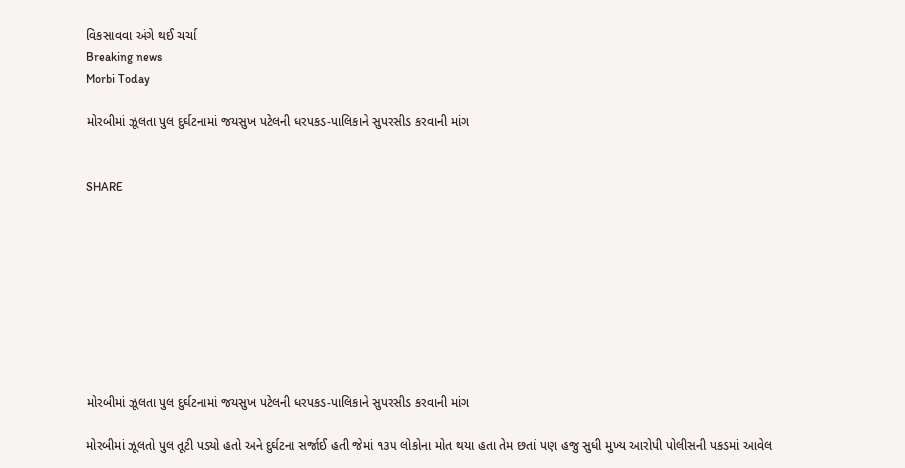વિકસાવવા અંગે થઈ ચર્ચા
Breaking news
Morbi Today

મોરબીમાં ઝૂલતા પુલ દુર્ઘટનામાં જયસુખ પટેલની ધરપકડ-પાલિકાને સુપરસીડ કરવાની માંગ


SHARE









મોરબીમાં ઝૂલતા પુલ દુર્ઘટનામાં જયસુખ પટેલની ધરપકડ-પાલિકાને સુપરસીડ કરવાની માંગ

મોરબીમાં ઝૂલતો પુલ તૂટી પડ્યો હતો અને દુર્ઘટના સર્જાઈ હતી જેમાં ૧૩૫ લોકોના મોત થયા હતા તેમ છતાં પણ હજુ સુધી મુખ્ય આરોપી પોલીસની પકડમાં આવેલ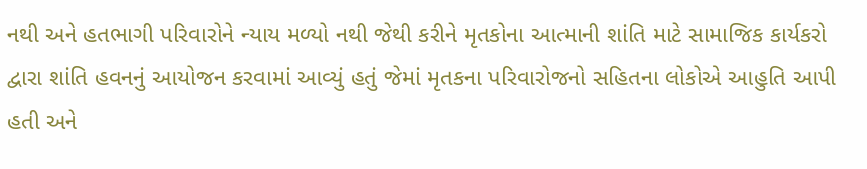નથી અને હતભાગી પરિવારોને ન્યાય મળ્યો નથી જેથી કરીને મૃતકોના આત્માની શાંતિ માટે સામાજિક કાર્યકરો દ્વારા શાંતિ હવનનું આયોજન કરવામાં આવ્યું હતું જેમાં મૃતકના પરિવારોજનો સહિતના લોકોએ આહુતિ આપી હતી અને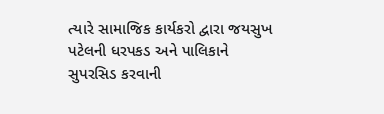ત્યારે સામાજિક કાર્યકરો દ્વારા જયસુખ પટેલની ધરપકડ અને પાલિકાને સુપરસિડ કરવાની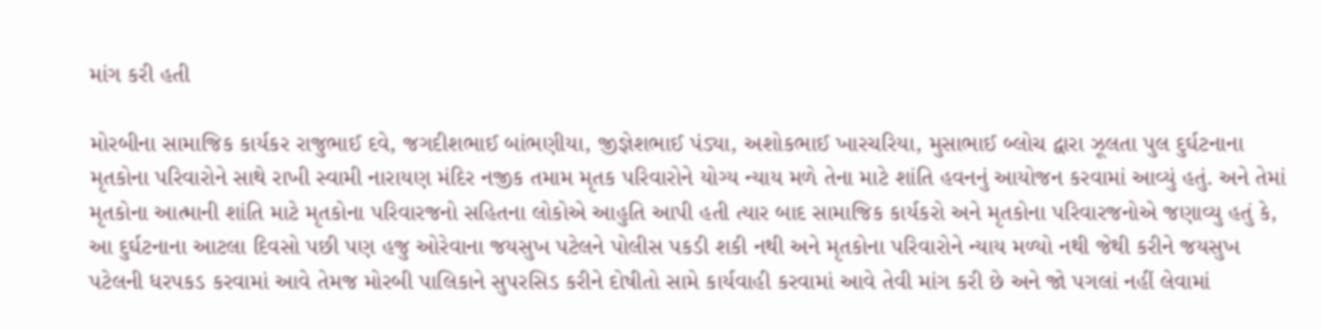માંગ કરી હતી

મોરબીના સામાજિક કાર્યકર રાજુભાઈ દવે, જગદીશભાઈ બાંભણીયા, જીજ્ઞેશભાઈ પંડ્યા, અશોકભાઈ ખારચરિયા, મુસાભાઈ બ્લોચ દ્વારા ઝૂલતા પુલ દુર્ઘટનાના મૃતકોના પરિવારોને સાથે રાખી સ્વામી નારાયણ મંદિર નજીક તમામ મૃતક પરિવારોને યોગ્ય ન્યાય મળે તેના માટે શાંતિ હવનનું આયોજન કરવામાં આવ્યું હતું. અને તેમાં મૃતકોના આત્માની શાંતિ માટે મૃતકોના પરિવારજનો સહિતના લોકોએ આહુતિ આપી હતી ત્યાર બાદ સામાજિક કાર્યકરો અને મૃતકોના પરિવારજનોએ જણાવ્યુ હતું કે, આ દુર્ઘટનાના આટલા દિવસો પછી પણ હજુ ઓરેવાના જયસુખ પટેલને પોલીસ પકડી શકી નથી અને મૃતકોના પરિવારોને ન્યાય મળ્યો નથી જેથી કરીને જયસુખ પટેલની ધરપકડ કરવામાં આવે તેમજ મોરબી પાલિકાને સુપરસિડ કરીને દોષીતો સામે કાર્યવાહી કરવામાં આવે તેવી માંગ કરી છે અને જો પગલાં નહીં લેવામાં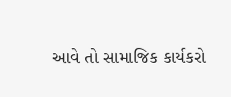આવે તો સામાજિક કાર્યકરો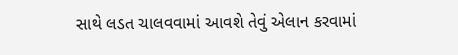સાથે લડત ચાલવવામાં આવશે તેવું એલાન કરવામાં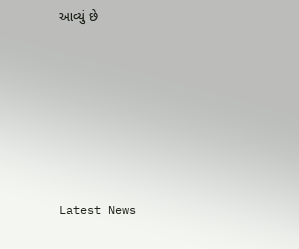આવ્યું છે






Latest News